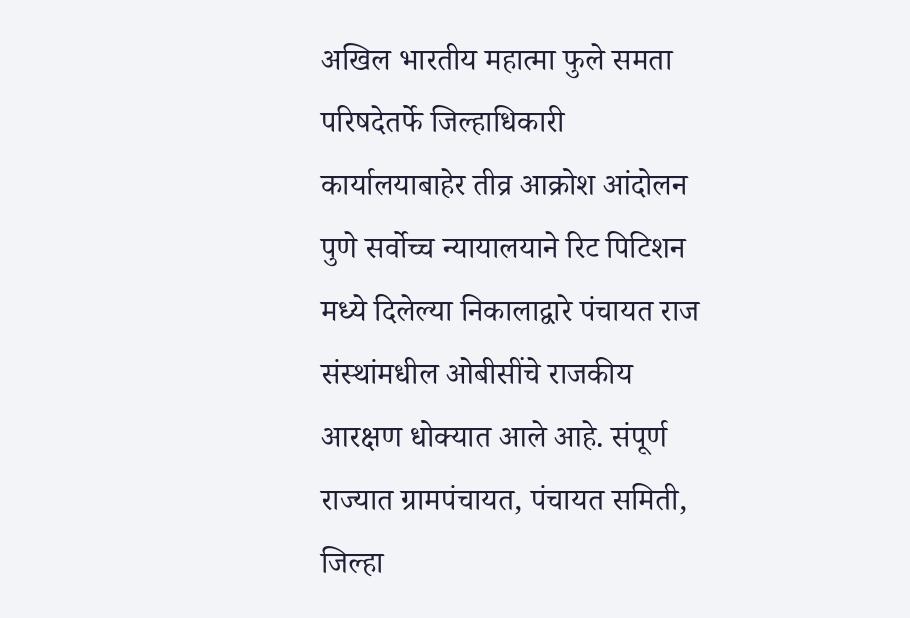अखिल भारतीय महात्मा फुले समता परिषदेतर्फे जिल्हाधिकारी कार्यालयाबाहेर तीव्र आक्रोश आंदोलन
पुणे सर्वोच्च न्यायालयाने रिट पिटिशन मध्ये दिलेल्या निकालाद्वारे पंचायत राज संस्थांमधील ओबीसींचे राजकीय आरक्षण धोक्यात आले आहे. संपूर्ण राज्यात ग्रामपंचायत, पंचायत समिती, जिल्हा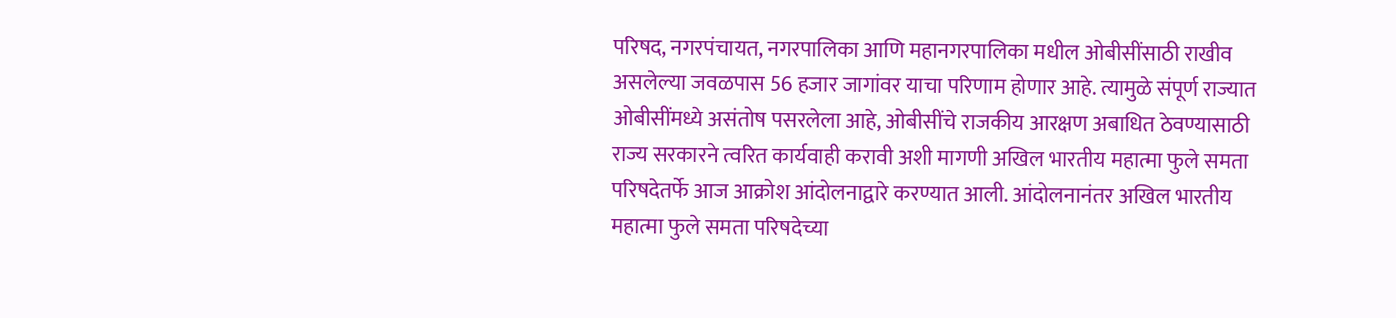परिषद, नगरपंचायत, नगरपालिका आणि महानगरपालिका मधील ओबीसींसाठी राखीव असलेल्या जवळपास 56 हजार जागांवर याचा परिणाम होणार आहे. त्यामुळे संपूर्ण राज्यात ओबीसींमध्ये असंतोष पसरलेला आहे, ओबीसींचे राजकीय आरक्षण अबाधित ठेवण्यासाठी राज्य सरकारने त्वरित कार्यवाही करावी अशी मागणी अखिल भारतीय महात्मा फुले समता परिषदेतर्फे आज आक्रोश आंदोलनाद्वारे करण्यात आली. आंदोलनानंतर अखिल भारतीय महात्मा फुले समता परिषदेच्या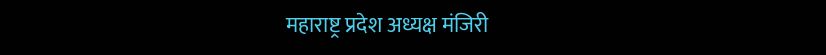महाराष्ट्र प्रदेश अध्यक्ष मंजिरी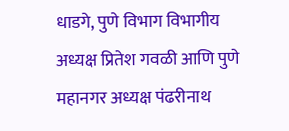धाडगे, पुणे विभाग विभागीय अध्यक्ष प्रितेश गवळी आणि पुणे महानगर अध्यक्ष पंढरीनाथ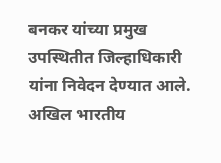बनकर यांच्या प्रमुख उपस्थितीत जिल्हाधिकारी यांना निवेदन देण्यात आले.
अखिल भारतीय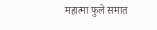महात्मा फुले समात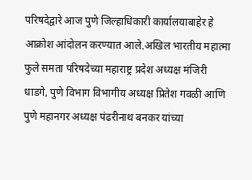परिषदेद्वारे आज पुणे जिल्हाधिकारी कार्यालयाबाहेर हे आक्रोश आंदोलन करण्यात आले.अखिल भारतीय महात्मा फुले समता परिषदेच्या महाराष्ट्र प्रदेश अध्यक्ष मंजिरी धाडगे, पुणे विभाग विभागीय अध्यक्ष प्रितेश गवळी आणि पुणे महानगर अध्यक्ष पंढरीनाथ बनकर यांच्या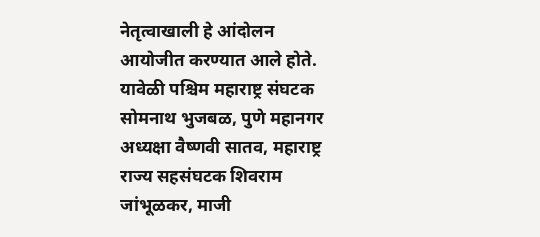नेतृत्वाखाली हे आंदोलन आयोजीत करण्यात आले होते. यावेळी पश्चिम महाराष्ट्र संघटक सोमनाथ भुजबळ, पुणे महानगर अध्यक्षा वैष्णवी सातव, महाराष्ट्र राज्य सहसंघटक शिवराम जांभूळकर, माजी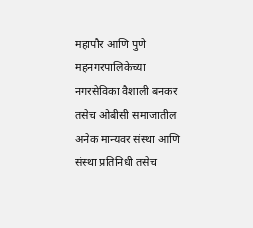महापौर आणि पुणे महनगरपालिकेच्या नगरसेविका वैशाली बनकर तसेच ओबीसी समाजातील अनेक मान्यवर संस्था आणि संस्था प्रतिनिधी तसेच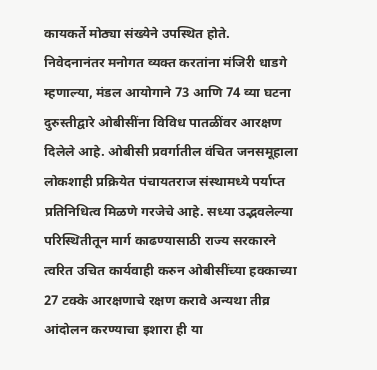कायकर्ते मोठ्या संख्येने उपस्थित होते.
निवेदनानंतर मनोगत व्यक्त करतांना मंजिरी धाडगे म्हणाल्या, मंडल आयोगाने 73 आणि 74 व्या घटना दुरुस्तीद्वारे ओबीसींना विविध पातळींवर आरक्षण दिलेले आहे. ओबीसी प्रवर्गातील वंचित जनसमूहाला लोकशाही प्रक्रियेत पंचायतराज संस्थामध्ये पर्याप्त प्रतिनिधित्व मिळणे गरजेचे आहे. सध्या उद्भवलेल्या परिस्थितीतून मार्ग काढण्यासाठी राज्य सरकारने त्वरित उचित कार्यवाही करुन ओबीसींच्या हक्काच्या 27 टक्के आरक्षणाचे रक्षण करावे अन्यथा तीव्र आंदोलन करण्याचा इशारा ही या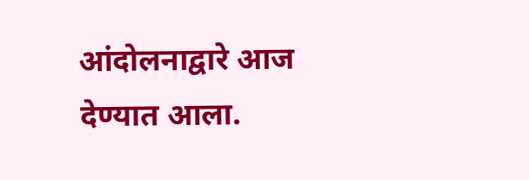आंदोलनाद्वारे आज देण्यात आला.